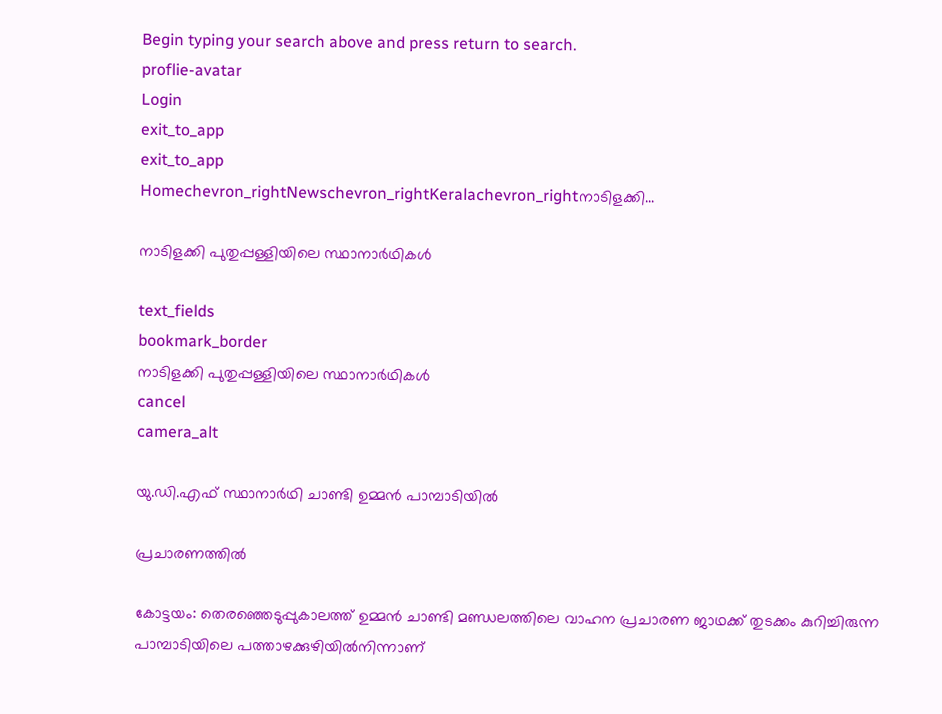Begin typing your search above and press return to search.
proflie-avatar
Login
exit_to_app
exit_to_app
Homechevron_rightNewschevron_rightKeralachevron_rightനാടിളക്കി...

നാടിളക്കി പുതുപ്പള്ളിയിലെ സ്ഥാനാർഥികൾ

text_fields
bookmark_border
നാടിളക്കി പുതുപ്പള്ളിയിലെ സ്ഥാനാർഥികൾ
cancel
camera_alt

യു.ഡി.എഫ് സ്ഥാനാർഥി ചാണ്ടി ഉമ്മൻ പാമ്പാടിയിൽ

പ്രചാരണത്തിൽ

കോട്ടയം: തെരഞ്ഞെടുപ്പുകാലത്ത് ഉമ്മൻ ചാണ്ടി മണ്ഡലത്തിലെ വാഹന പ്രചാരണ ജാഥക്ക് തുടക്കം കുറിച്ചിരുന്ന പാമ്പാടിയിലെ പത്താഴക്കുഴിയിൽനിന്നാണ്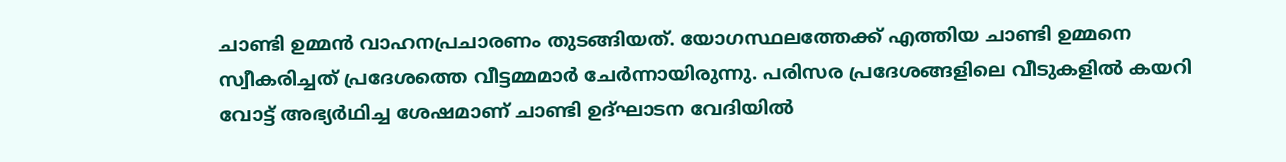ചാണ്ടി ഉമ്മൻ വാഹനപ്രചാരണം തുടങ്ങിയത്. യോഗസ്ഥലത്തേക്ക് എത്തിയ ചാണ്ടി ഉമ്മനെ സ്വീകരിച്ചത് പ്രദേശത്തെ വീട്ടമ്മമാർ ചേർന്നായിരുന്നു. പരിസര പ്രദേശങ്ങളിലെ വീടുകളിൽ കയറി വോട്ട് അഭ്യർഥിച്ച ശേഷമാണ് ചാണ്ടി ഉദ്ഘാടന വേദിയിൽ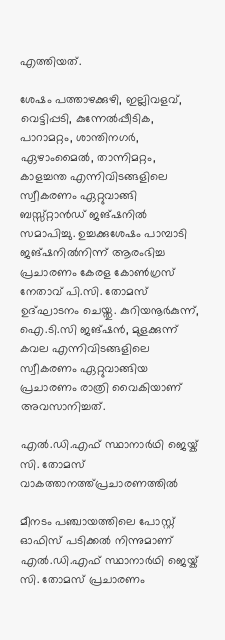എത്തിയത്.

ശേഷം പത്താഴക്കുഴി, ഇല്ലിവളവ്, വെട്ടിപ്പടി, കുന്നേൽപ്പീടിക, പാറാമറ്റം, ശാന്തിനഗർ, ഏഴാംമൈൽ, താന്നിമറ്റം, കാളച്ചന്ത എന്നിവിടങ്ങളിലെ സ്വീകരണം ഏറ്റുവാങ്ങി ബസ്സ്റ്റാൻഡ് ജങ്ഷനിൽ സമാപിച്ചു. ഉച്ചക്കുശേഷം പാമ്പാടി ജങ്ഷനിൽനിന്ന് ആരംഭിച്ച പ്രചാരണം കേരള കോൺഗ്രസ് നേതാവ് പി.സി. തോമസ് ഉദ്ഘാടനം ചെയ്തു. കുറിയനൂർകുന്ന്, ഐ.ടി.സി ജങ്ഷൻ, മുളക്കുന്ന് കവല എന്നിവിടങ്ങളിലെ സ്വീകരണം ഏറ്റുവാങ്ങിയ പ്രചാരണം രാത്രി വൈകിയാണ് അവസാനിച്ചത്.

എൽ.ഡി.എഫ് സ്ഥാനാർഥി ജെയ്ക് സി. തോമസ് വാകത്താനത്ത്പ്രചാരണത്തില്‍

മീനടം പഞ്ചായത്തിലെ പോസ്റ്റ് ഓഫിസ് പടിക്കല്‍ നിന്നുമാണ് എല്‍.ഡി.എഫ് സ്ഥാനാര്‍ഥി ജെയ്ക് സി. തോമസ് പ്രചാരണം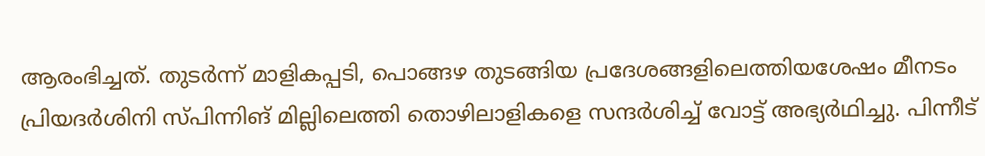ആരംഭിച്ചത്. തുടര്‍ന്ന് മാളികപ്പടി, പൊങ്ങഴ തുടങ്ങിയ പ്രദേശങ്ങളിലെത്തിയശേഷം മീനടം പ്രിയദര്‍ശിനി സ്പിന്നിങ് മില്ലിലെത്തി തൊഴിലാളികളെ സന്ദര്‍ശിച്ച് വോട്ട് അഭ്യര്‍ഥിച്ചു. പിന്നീട്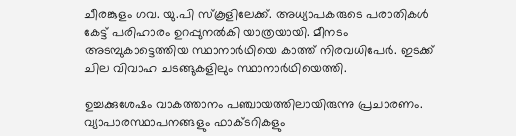ചീരങ്കുളം ഗവ. യു.പി സ്കൂളിലേക്ക്. അധ്യാപകരുടെ പരാതികള്‍ കേട്ട് പരിഹാരം ഉറപ്പുനല്‍കി യാത്രയായി. മീനടം അടമ്പുകാട്ടെത്തിയ സ്ഥാനാര്‍ഥിയെ കാത്ത് നിരവധിപേര്‍. ഇടക്ക് ചില വിവാഹ ചടങ്ങുകളിലും സ്ഥാനാര്‍ഥിയെത്തി.

ഉച്ചക്കുശേഷം വാകത്താനം പഞ്ചായത്തിലായിരുന്നു പ്രചാരണം. വ്യാപാരസ്ഥാപനങ്ങളും ഫാക്ടറികളും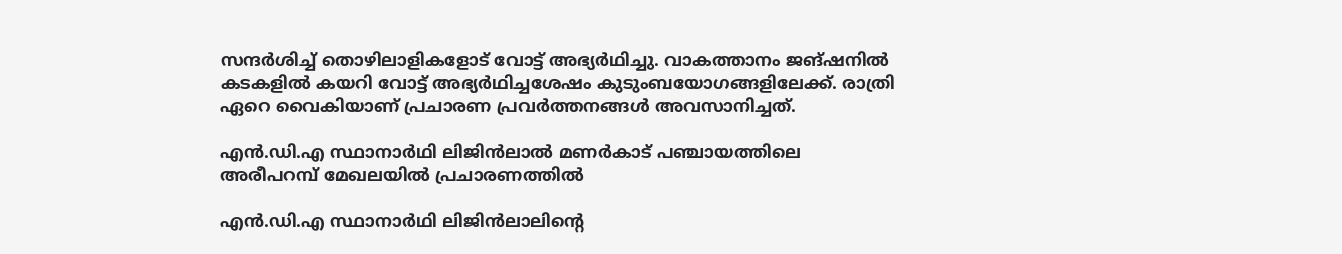സന്ദര്‍ശിച്ച് തൊഴിലാളികളോട് വോട്ട് അഭ്യര്‍ഥിച്ചു. വാകത്താനം ജങ്ഷനില്‍ കടകളിൽ കയറി വോട്ട് അഭ്യര്‍ഥിച്ചശേഷം കുടുംബയോഗങ്ങളിലേക്ക്. രാത്രി ഏറെ വൈകിയാണ് പ്രചാരണ പ്രവര്‍ത്തനങ്ങള്‍ അവസാനിച്ചത്.

എന്‍.ഡി.എ സ്ഥാനാർഥി ലിജിന്‍ലാൽ മണർകാട് പഞ്ചായത്തിലെ അരീപറമ്പ് മേഖലയിൽ പ്രചാരണത്തിൽ

എന്‍.ഡി.എ സ്ഥാനാർഥി ലിജിന്‍ലാലിന്‍റെ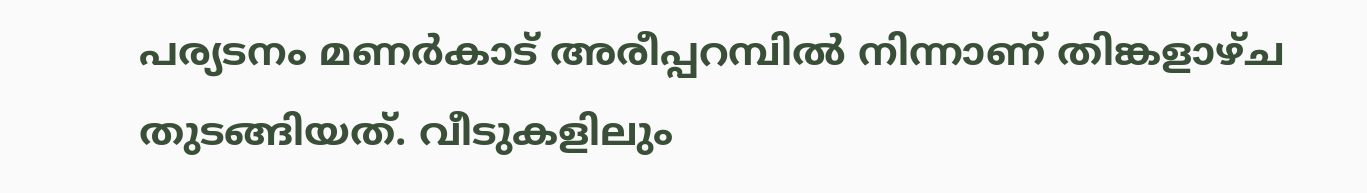പര്യടനം മണര്‍കാട് അരീപ്പറമ്പില്‍ നിന്നാണ് തിങ്കളാഴ്ച തുടങ്ങിയത്. വീടുകളിലും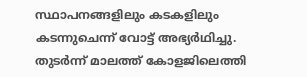സ്ഥാപനങ്ങളിലും കടകളിലും കടന്നുചെന്ന് വോട്ട് അഭ്യര്‍ഥിച്ചു. തുടര്‍ന്ന് മാലത്ത് കോളജിലെത്തി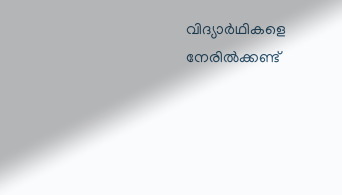വിദ്യാര്‍ഥികളെ നേരില്‍ക്കണ്ട്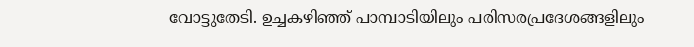വോട്ടുതേടി. ഉച്ചകഴിഞ്ഞ് പാമ്പാടിയിലും പരിസരപ്രദേശങ്ങളിലും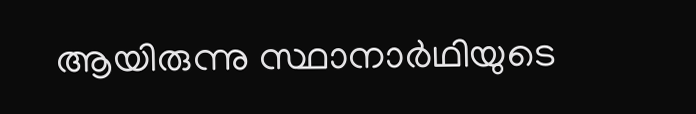ആയിരുന്നു സ്ഥാനാർഥിയുടെ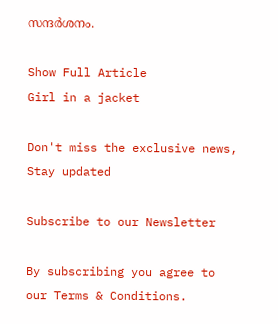സന്ദര്‍ശനം.

Show Full Article
Girl in a jacket

Don't miss the exclusive news, Stay updated

Subscribe to our Newsletter

By subscribing you agree to our Terms & Conditions.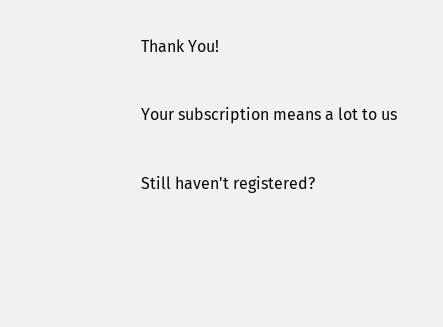Thank You!

Your subscription means a lot to us

Still haven't registered?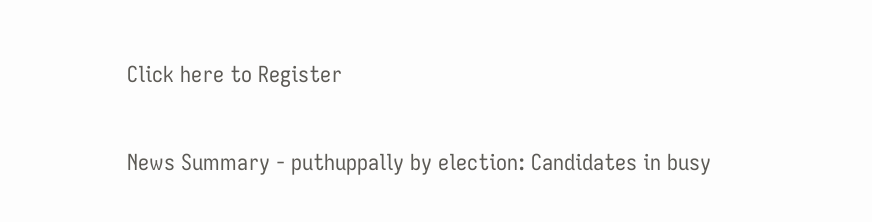Click here to Register

News Summary - puthuppally by election: Candidates in busy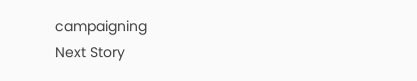campaigning
Next Story